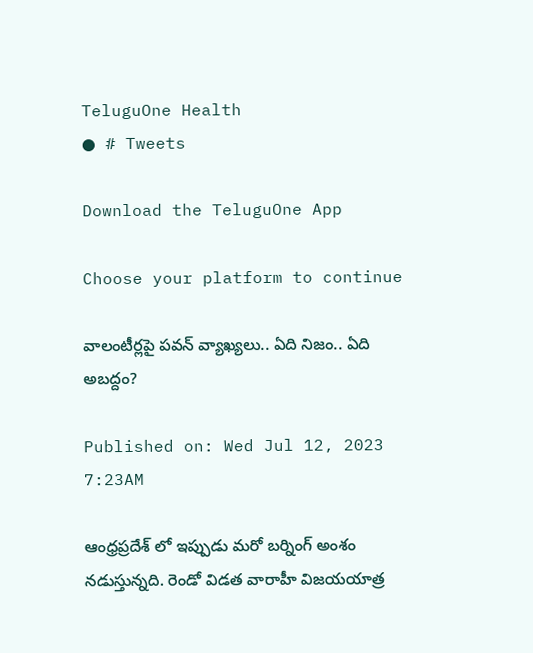TeluguOne Health
● # Tweets

Download the TeluguOne App

Choose your platform to continue

వాలంటీర్లపై పవన్ వ్యాఖ్యలు.. ఏది నిజం.. ఏది అబద్దం?

Published on: Wed Jul 12, 2023 7:23AM

ఆంధ్రప్రదేశ్ లో ఇప్పుడు మరో బర్నింగ్ అంశం నడుస్తున్నది. రెండో విడత వారాహీ విజయయాత్ర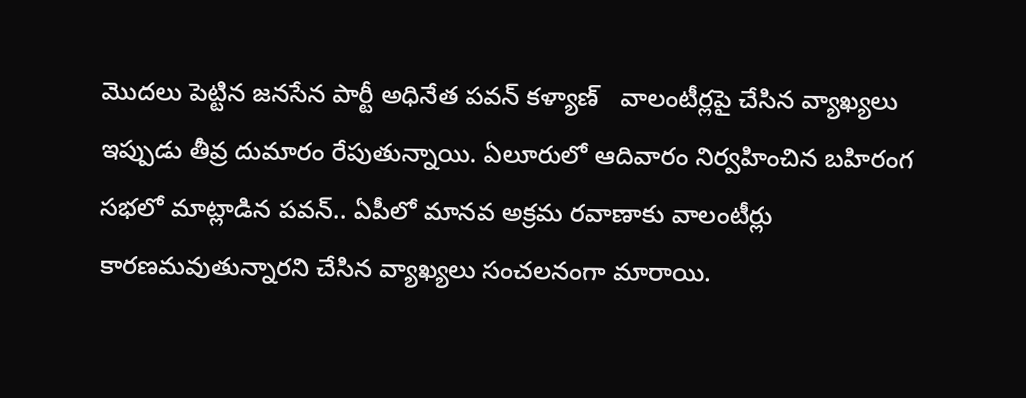మొదలు పెట్టిన జనసేన పార్టీ అధినేత పవన్ కళ్యాణ్   వాలంటీర్లపై చేసిన వ్యాఖ్యలు ఇప్పుడు తీవ్ర దుమారం రేపుతున్నాయి. ఏలూరులో ఆదివారం నిర్వహించిన బహిరంగ సభలో మాట్లాడిన పవన్.. ఏపీలో మానవ అక్రమ రవాణాకు వాలంటీర్లు కారణమవుతున్నారని చేసిన వ్యాఖ్యలు సంచలనంగా మారాయి.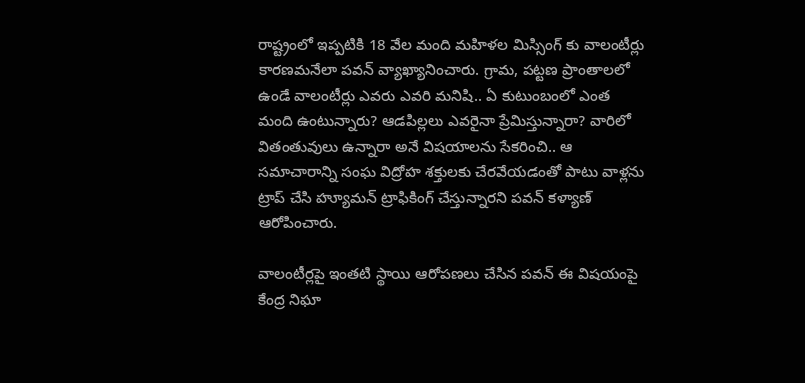రాష్ట్రంలో ఇప్పటికి 18 వేల మంది మహిళల మిస్సింగ్ కు వాలంటీర్లు కారణమనేలా పవన్ వ్యాఖ్యానించారు. గ్రామ, పట్టణ ప్రాంతాలలో ఉండే వాలంటీర్లు ఎవరు ఎవరి మనిషి.. ఏ కుటుంబంలో ఎంత మంది ఉంటున్నారు? ఆడపిల్లలు ఎవరైనా ప్రేమిస్తున్నారా? వారిలో వితంతువులు ఉన్నారా అనే విషయాలను సేకరించి.. ఆ సమాచారాన్ని సంఘ విద్రోహ శక్తులకు చేరవేయడంతో పాటు వాళ్లను ట్రాప్ చేసి హ్యూమన్ ట్రాఫికింగ్ చేస్తున్నారని పవన్ కళ్యాణ్ ఆరోపించారు.

వాలంటీర్లపై ఇంతటి స్థాయి ఆరోపణలు చేసిన పవన్ ఈ విషయంపై కేంద్ర నిఘా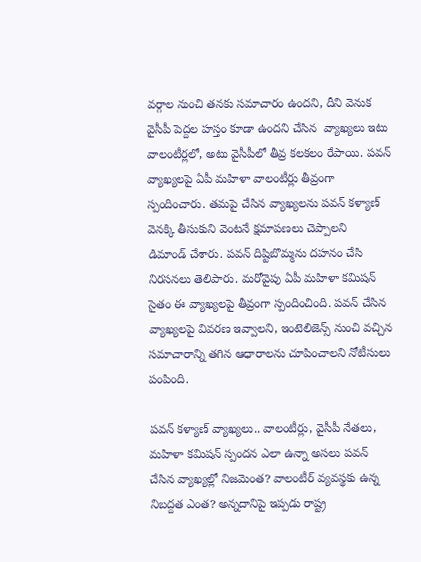వర్గాల నుంచి తనకు సమాచారం ఉందని, దీని వెనుక వైసీపీ పెద్దల హస్తం కూడా ఉందని చేసిన  వ్యాఖ్యలు ఇటు వాలంటీర్లలో, అటు వైసీపీలో తీవ్ర కలకలం రేపాయి. పవన్ వ్యాఖ్యలపై ఏపీ మహిళా వాలంటీర్లు తీవ్రంగా స్పందించారు. తమపై చేసిన వ్యాఖ్యలను పవన్ కళ్యాణ్ వెనక్కి తీసుకుని వెంటనే క్షమాపణలు చెప్పాలని   డిమాండ్ చేశారు. పవన్ దిష్టిబొమ్మను దహనం చేసి నిరసనలు తెలిపారు. మరోవైపు ఏపీ మహిళా కమిషన్ సైతం ఈ వ్యాఖ్యలపై తీవ్రంగా స్పందించింది. పవన్ చేసిన వ్యాఖ్యలపై వివరణ ఇవ్వాలని, ఇంటెలిజెన్స్ నుంచి వచ్చిన సమాచారాన్ని తగిన ఆధారాలను చూపించాలని నోటీసులు పంపింది.

పవన్ కళ్యాణ్ వ్యాఖ్యలు.. వాలంటీర్లు, వైసీపీ నేతలు, మహిళా కమిషన్ స్పందన ఎలా ఉన్నా అసలు పవన్ చేసిన వ్యాఖ్యల్లో నిజమెంత? వాలంటీర్ వ్యవస్థకు ఉన్న నిబద్దత ఎంత? అన్నదానిపై ఇప్పడు రాష్ట్ర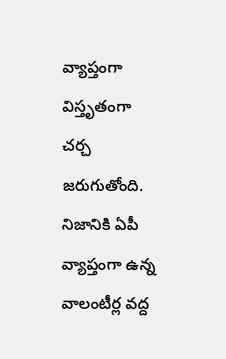వ్యాప్తంగా విస్తృతంగా చర్చ జరుగుతోంది. నిజానికి ఏపీ వ్యాప్తంగా ఉన్న వాలంటీర్ల వద్ద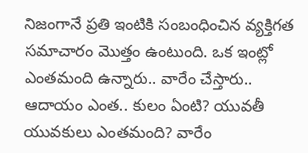నిజంగానే ప్రతి ఇంటికి సంబంధించిన వ్యక్తిగత సమాచారం మొత్తం ఉంటుంది. ఒక ఇంట్లో ఎంతమంది ఉన్నారు.. వారేం చేస్తారు.. ఆదాయం ఎంత.. కులం ఏంటి? యువతీ యువకులు ఎంతమంది? వారేం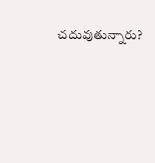చదువుతున్నారు?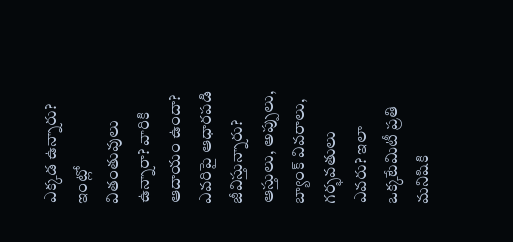ఎక్కడ ఉన్నారు? ఇంట్లో వితంతువులు ఉన్నారా? వారికి ఆదాయం ఉందా? ఎవరిపై ఆధారపడి జీవిస్తున్నారు? ఆస్తులు, అప్పులు, బ్యాంక్ వివరాలు, గర్భవతులు ఎవరు? ఇలా ఒక్కటేమిటీ ప్రతి మనిషికి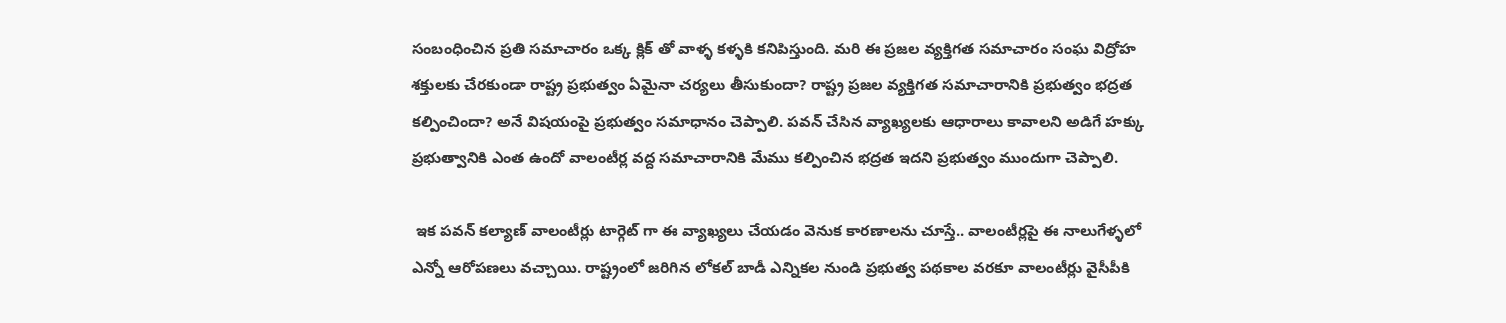సంబంధించిన ప్రతి సమాచారం ఒక్క క్లిక్ తో వాళ్ళ కళ్ళకి కనిపిస్తుంది. మరి ఈ ప్రజల వ్యక్తిగత సమాచారం సంఘ విద్రోహ శక్తులకు చేరకుండా రాష్ట్ర ప్రభుత్వం ఏమైనా చర్యలు తీసుకుందా? రాష్ట్ర ప్రజల వ్యక్తిగత సమాచారానికి ప్రభుత్వం భద్రత కల్పించిందా? అనే విషయంపై ప్రభుత్వం సమాధానం చెప్పాలి. పవన్ చేసిన వ్యాఖ్యలకు ఆధారాలు కావాలని అడిగే హక్కు ప్రభుత్వానికి ఎంత ఉందో వాలంటీర్ల వద్ద సమాచారానికి మేము కల్పించిన భద్రత ఇదని ప్రభుత్వం ముందుగా చెప్పాలి.

 ఇక పవన్ కల్యాణ్ వాలంటీర్లు టార్గెట్ గా ఈ వ్యాఖ్యలు చేయడం వెనుక కారణాలను చూస్తే.. వాలంటీర్లపై ఈ నాలుగేళ్ళలో ఎన్నో ఆరోపణలు వచ్చాయి. రాష్ట్రంలో జరిగిన లోకల్ బాడీ ఎన్నికల నుండి ప్రభుత్వ పథకాల వరకూ వాలంటీర్లు వైసీపీకి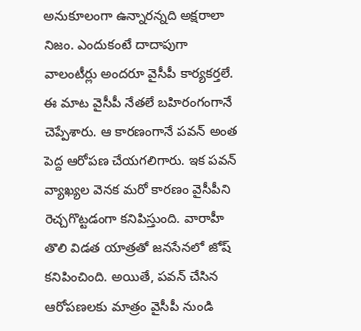అనుకూలంగా ఉన్నారన్నది అక్షరాలా నిజం. ఎందుకంటే దాదాపుగా వాలంటీర్లు అందరూ వైసీపీ కార్యకర్తలే. ఈ మాట వైసీపీ నేతలే బహిరంగంగానే చెప్పేశారు. ఆ కారణంగానే పవన్ అంత పెద్ద ఆరోపణ చేయగలిగారు. ఇక పవన్ వ్యాఖ్యల వెనక మరో కారణం వైసీపీని రెచ్చగొట్టడంగా కనిపిస్తుంది. వారాహీ తొలి విడత యాత్రతో జనసేనలో జోష్ కనిపించింది. అయితే, పవన్ చేసిన ఆరోపణలకు మాత్రం వైసీపీ నుండి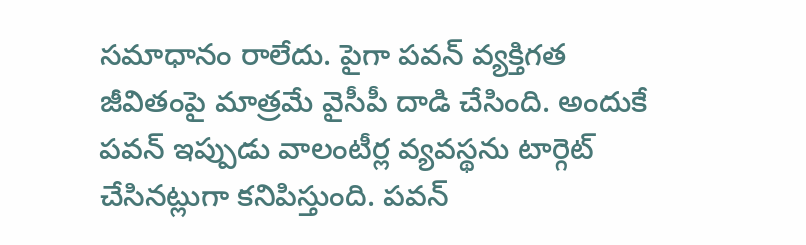సమాధానం రాలేదు. పైగా పవన్ వ్యక్తిగత జీవితంపై మాత్రమే వైసీపీ దాడి చేసింది. అందుకే పవన్ ఇప్పుడు వాలంటీర్ల వ్యవస్థను టార్గెట్ చేసినట్లుగా కనిపిస్తుంది. పవన్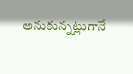అనుకున్నట్లుగానే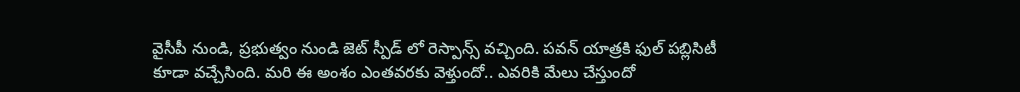వైసీపీ నుండి, ప్రభుత్వం నుండి జెట్ స్పీడ్ లో రెస్పాన్స్ వచ్చింది. పవన్ యాత్రకి ఫుల్ పబ్లిసిటీ కూడా వచ్చేసింది. మరి ఈ అంశం ఎంతవరకు వెళ్తుందో.. ఎవరికి మేలు చేస్తుందో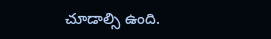చూడాల్సి ఉంది.